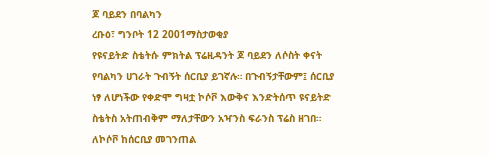ጆ ባይደን በባልካን
ረቡዕ፣ ግንቦት 12 2001ማስታወቂያ
የዩናይትድ ስቴትሱ ምክትል ፕሬዚዳንት ጆ ባይደን ለሶስት ቀናት የባልካን ሀገራት ጉብኝት ሰርቢያ ይገኛሉ። በጉብኝታቸውም፤ ሰርቢያ ነፃ ለሆነችው የቀድሞ ግዛቷ ኮሶቮ እውቅና እንድትሰጥ ዩናይትድ ስቴትስ አትጠብቅም ማለታቸውን አዣንስ ፍራንስ ፕሬስ ዘገበ። ለኮሶቮ ከሰርቢያ መገንጠል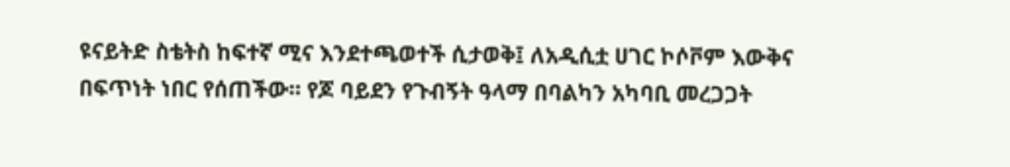ዩናይትድ ስቴትስ ከፍተኛ ሚና እንደተጫወተች ሲታወቅ፤ ለአዲሲቷ ሀገር ኮሶቮም እውቅና በፍጥነት ነበር የሰጠችው። የጆ ባይደን የጉብኝት ዓላማ በባልካን አካባቢ መረጋጋት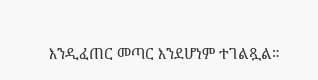እንዲፈጠር መጣር እንደሆነም ተገልጿል።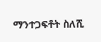ማንተጋፍቶት ስለሺ